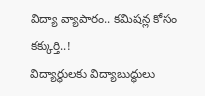విద్యా వ్యాపారం.. కమిషన్ల కోసం కక్కుర్తి..!
విద్యార్థులకు విద్యాబుద్ధులు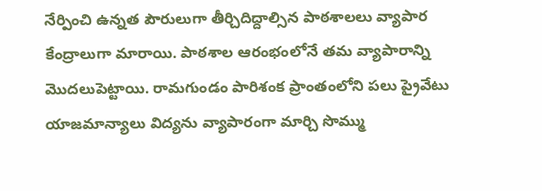నేర్పించి ఉన్నత పౌరులుగా తీర్చిదిద్దాల్సిన పాఠశాలలు వ్యాపార కేంద్రాలుగా మారాయి. పాఠశాల ఆరంభంలోనే తమ వ్యాపారాన్ని మొదలుపెట్టాయి. రామగుండం పారిశంక ప్రాంతంలోని పలు ప్రైవేటు యాజమాన్యాలు విద్యను వ్యాపారంగా మార్చి సొమ్ము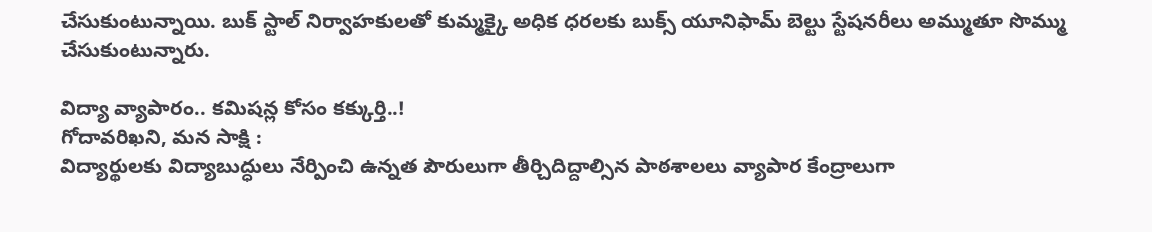చేసుకుంటున్నాయి. బుక్ స్టాల్ నిర్వాహకులతో కుమ్మక్కై అధిక ధరలకు బుక్స్ యూనిఫామ్ బెల్టు స్టేషనరీలు అమ్ముతూ సొమ్ము చేసుకుంటున్నారు.

విద్యా వ్యాపారం.. కమిషన్ల కోసం కక్కుర్తి..!
గోదావరిఖని, మన సాక్షి :
విద్యార్థులకు విద్యాబుద్ధులు నేర్పించి ఉన్నత పౌరులుగా తీర్చిదిద్దాల్సిన పాఠశాలలు వ్యాపార కేంద్రాలుగా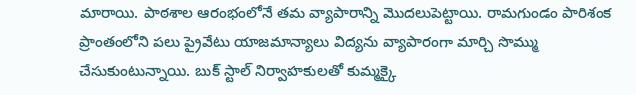మారాయి. పాఠశాల ఆరంభంలోనే తమ వ్యాపారాన్ని మొదలుపెట్టాయి. రామగుండం పారిశంక ప్రాంతంలోని పలు ప్రైవేటు యాజమాన్యాలు విద్యను వ్యాపారంగా మార్చి సొమ్ము చేసుకుంటున్నాయి. బుక్ స్టాల్ నిర్వాహకులతో కుమ్మక్కై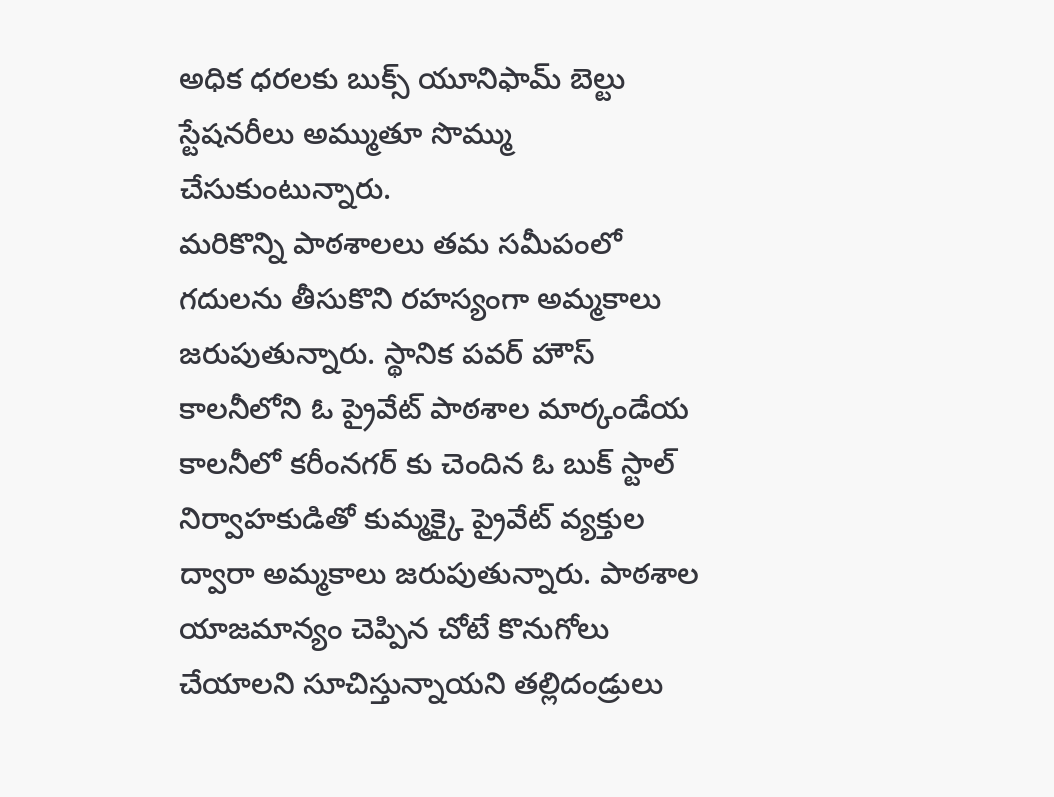అధిక ధరలకు బుక్స్ యూనిఫామ్ బెల్టు స్టేషనరీలు అమ్ముతూ సొమ్ము చేసుకుంటున్నారు.
మరికొన్ని పాఠశాలలు తమ సమీపంలో గదులను తీసుకొని రహస్యంగా అమ్మకాలు జరుపుతున్నారు. స్థానిక పవర్ హౌస్ కాలనీలోని ఓ ప్రైవేట్ పాఠశాల మార్కండేయ కాలనీలో కరీంనగర్ కు చెందిన ఓ బుక్ స్టాల్ నిర్వాహకుడితో కుమ్మక్కై ప్రైవేట్ వ్యక్తుల ద్వారా అమ్మకాలు జరుపుతున్నారు. పాఠశాల యాజమాన్యం చెప్పిన చోటే కొనుగోలు చేయాలని సూచిస్తున్నాయని తల్లిదండ్రులు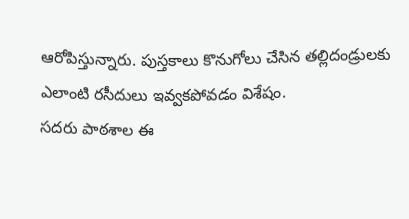ఆరోపిస్తున్నారు. పుస్తకాలు కొనుగోలు చేసిన తల్లిదండ్రులకు ఎలాంటి రసీదులు ఇవ్వకపోవడం విశేషం.
సదరు పాఠశాల ఈ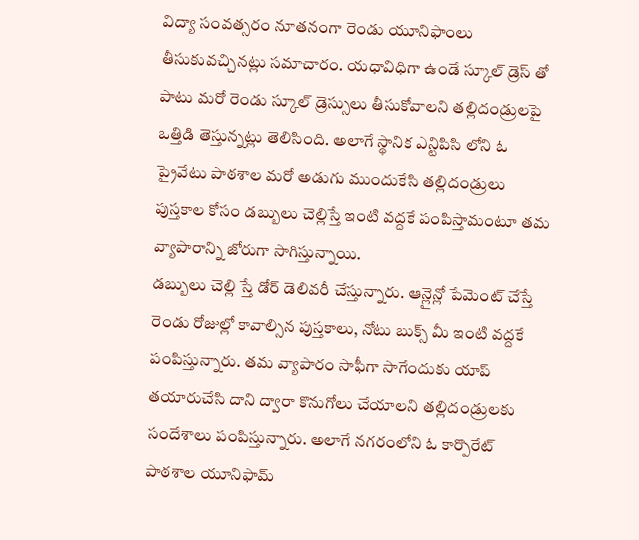విద్యా సంవత్సరం నూతనంగా రెండు యూనిఫాంలు తీసుకువచ్చినట్లు సమాచారం. యధావిధిగా ఉండే స్కూల్ డ్రెస్ తో పాటు మరో రెండు స్కూల్ డ్రెస్సులు తీసుకోవాలని తల్లిదండ్రులపై ఒత్తిడి తెస్తున్నట్లు తెలిసింది. అలాగే స్థానిక ఎన్టిపిసి లోని ఓ ప్రైవేటు పాఠశాల మరో అడుగు ముందుకేసి తల్లిదండ్రులు పుస్తకాల కోసం డబ్బులు చెల్లిస్తే ఇంటి వద్దకే పంపిస్తామంటూ తమ వ్యాపారాన్ని జోరుగా సాగిస్తున్నాయి.
డబ్బులు చెల్లి స్తే డోర్ డెలివరీ చేస్తున్నారు. ఆన్లైన్లో పేమెంట్ చేస్తే రెండు రోజుల్లో కావాల్సిన పుస్తకాలు, నోటు బుక్స్ మీ ఇంటి వద్దకే పంపిస్తున్నారు. తమ వ్యాపారం సాఫీగా సాగేందుకు యాప్ తయారుచేసి దాని ద్వారా కొనుగోలు చేయాలని తల్లిదండ్రులకు సందేశాలు పంపిస్తున్నారు. అలాగే నగరంలోని ఓ కార్పొరేట్ పాఠశాల యూనిఫామ్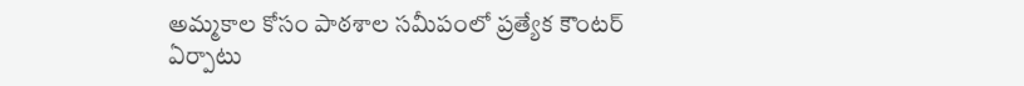అమ్మకాల కోసం పాఠశాల సమీపంలో ప్రత్యేక కౌంటర్ ఏర్పాటు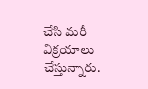చేసి మరీ విక్రయాలు చేస్తున్నారు.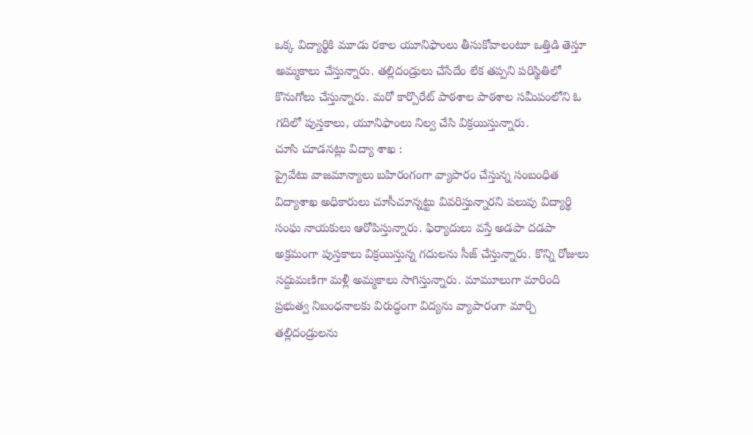ఒక్క విద్యార్థికి మూడు రకాల యూనిఫాంలు తీసుకోవాలంటూ ఒత్తిడి తెస్తూ అమ్మకాలు చేస్తున్నారు. తల్లిదండ్రులు చేసేదేం లేక తప్పని పరిస్థితిలో కొనుగోలు చేస్తున్నారు. మరో కార్పొరేట్ పాఠశాల పాఠశాల సమీపంలోని ఓ గదిలో పుస్తకాలు, యూనిఫాంలు నిల్వ చేసి విక్రయిస్తున్నారు.
చూసి చూడనట్లు విద్యా శాఖ :
ప్రైవేటు వాజమాన్యాలు బహిరంగంగా వ్యాపారం చేస్తున్న సంబంధిత విద్యాశాఖ అధికారులు చూసీచూన్నట్టు వివరిస్తున్నారని పలువు విద్యార్థి సంఘ నాయకులు ఆరోపిస్తున్నారు. ఫిర్యాదులు వస్తే అడపా దడపా అక్రమంగా పుస్తకాలు విక్రయిస్తున్న గదులను సీజ్ చేస్తున్నారు. కొన్ని రోజులు సద్దుమణిగా మళ్లీ అమ్మకాలు సాగిస్తున్నారు. మామూలుగా మారింది ప్రభుత్వ నిబంధనాలకు విరుద్ధంగా విద్యను వ్యాపారంగా మార్చి తల్లిదండ్రులను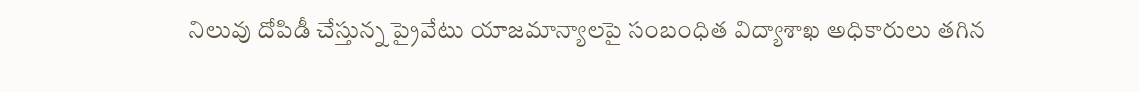నిలువు దోపిడీ చేస్తున్న ప్రైవేటు యాజమాన్యాలపై సంబంధిత విద్యాశాఖ అధికారులు తగిన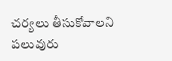చర్యలు తీసుకోవాలని పలువురు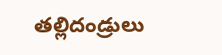తల్లిదండ్రులు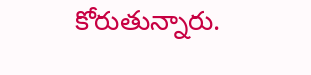కోరుతున్నారు.